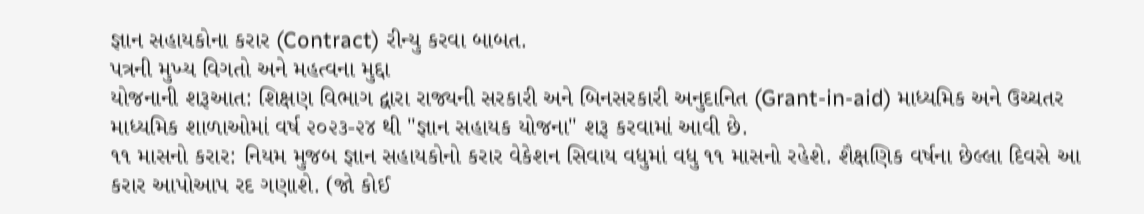જ્ઞાન સહાયકોના કરાર (Contract) રીન્યુ કરવા બાબત.
પત્રની મુખ્ય વિગતો અને મહત્વના મુદ્દા
યોજનાની શરૂઆત: શિક્ષણ વિભાગ દ્વારા રાજ્યની સરકારી અને બિનસરકારી અનુદાનિત (Grant-in-aid) માધ્યમિક અને ઉચ્ચતર માધ્યમિક શાળાઓમાં વર્ષ ૨૦૨૩-૨૪ થી "જ્ઞાન સહાયક યોજના" શરૂ કરવામાં આવી છે.
૧૧ માસનો કરાર: નિયમ મુજબ જ્ઞાન સહાયકોનો કરાર વેકેશન સિવાય વધુમાં વધુ ૧૧ માસનો રહેશે. શૈક્ષણિક વર્ષના છેલ્લા દિવસે આ કરાર આપોઆપ રદ ગણાશે. (જો કોઈ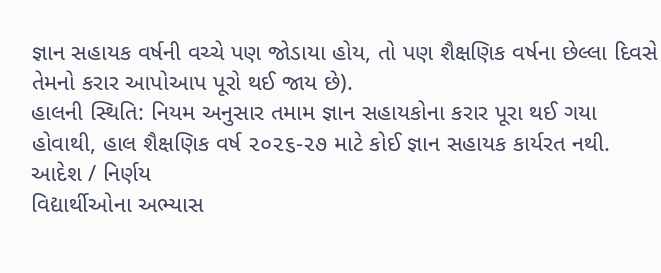જ્ઞાન સહાયક વર્ષની વચ્ચે પણ જોડાયા હોય, તો પણ શૈક્ષણિક વર્ષના છેલ્લા દિવસે તેમનો કરાર આપોઆપ પૂરો થઈ જાય છે).
હાલની સ્થિતિ: નિયમ અનુસાર તમામ જ્ઞાન સહાયકોના કરાર પૂરા થઈ ગયા હોવાથી, હાલ શૈક્ષણિક વર્ષ ૨૦૨૬-૨૭ માટે કોઈ જ્ઞાન સહાયક કાર્યરત નથી.
આદેશ / નિર્ણય
વિદ્યાર્થીઓના અભ્યાસ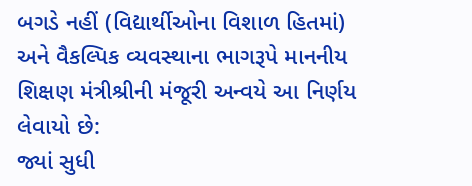બગડે નહીં (વિદ્યાર્થીઓના વિશાળ હિતમાં) અને વૈકલ્પિક વ્યવસ્થાના ભાગરૂપે માનનીય શિક્ષણ મંત્રીશ્રીની મંજૂરી અન્વયે આ નિર્ણય લેવાયો છે:
જ્યાં સુધી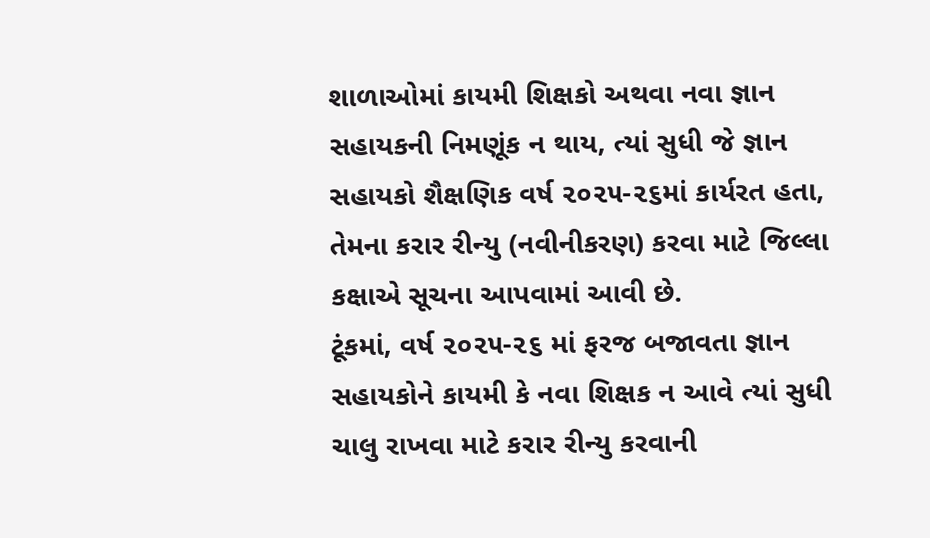શાળાઓમાં કાયમી શિક્ષકો અથવા નવા જ્ઞાન સહાયકની નિમણૂંક ન થાય, ત્યાં સુધી જે જ્ઞાન સહાયકો શૈક્ષણિક વર્ષ ૨૦૨૫-૨૬માં કાર્યરત હતા, તેમના કરાર રીન્યુ (નવીનીકરણ) કરવા માટે જિલ્લા કક્ષાએ સૂચના આપવામાં આવી છે.
ટૂંકમાં, વર્ષ ૨૦૨૫-૨૬ માં ફરજ બજાવતા જ્ઞાન સહાયકોને કાયમી કે નવા શિક્ષક ન આવે ત્યાં સુધી ચાલુ રાખવા માટે કરાર રીન્યુ કરવાની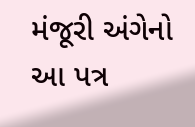મંજૂરી અંગેનો આ પત્ર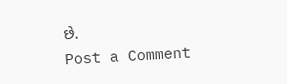છે.
Post a Comment